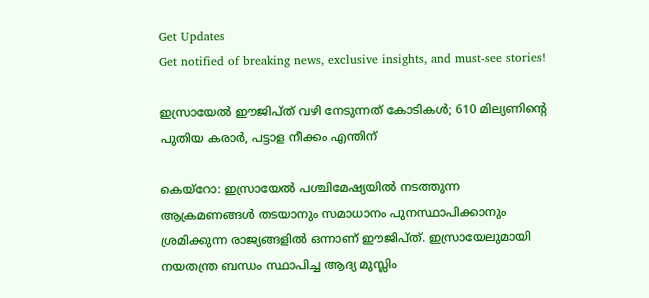Get Updates
Get notified of breaking news, exclusive insights, and must-see stories!

ഇസ്രായേല്‍ ഈജിപ്ത് വഴി നേടുന്നത് കോടികള്‍; 610 മില്യണിന്റെ പുതിയ കരാര്‍, പട്ടാള നീക്കം എന്തിന്

കെയ്‌റോ: ഇസ്രായേല്‍ പശ്ചിമേഷ്യയില്‍ നടത്തുന്ന ആക്രമണങ്ങള്‍ തടയാനും സമാധാനം പുനസ്ഥാപിക്കാനും ശ്രമിക്കുന്ന രാജ്യങ്ങളില്‍ ഒന്നാണ് ഈജിപ്ത്. ഇസ്രായേലുമായി നയതന്ത്ര ബന്ധം സ്ഥാപിച്ച ആദ്യ മുസ്ലിം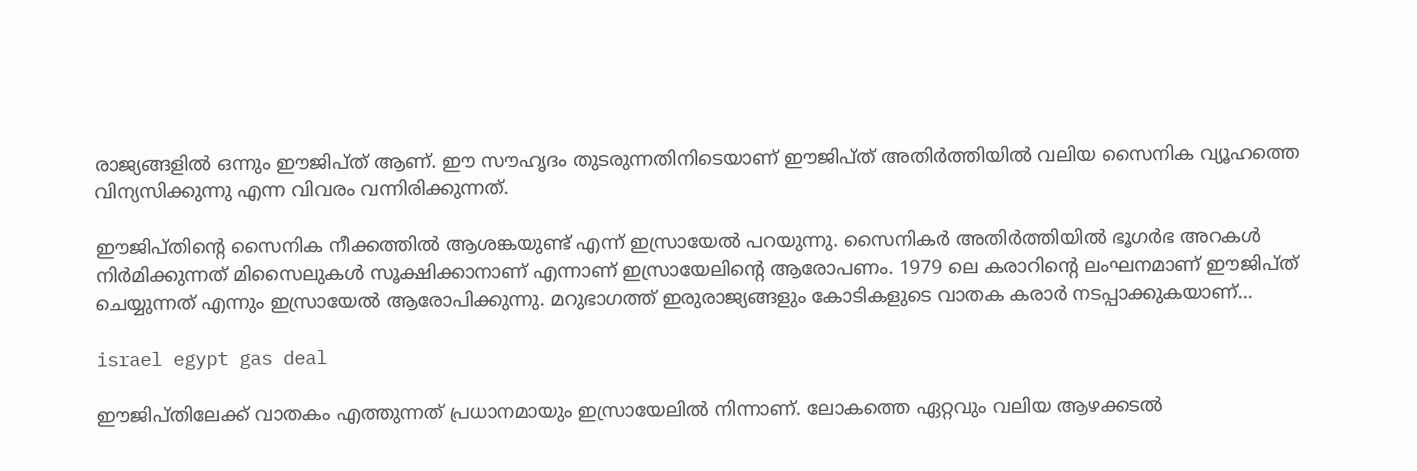രാജ്യങ്ങളില്‍ ഒന്നും ഈജിപ്ത് ആണ്. ഈ സൗഹൃദം തുടരുന്നതിനിടെയാണ് ഈജിപ്ത് അതിര്‍ത്തിയില്‍ വലിയ സൈനിക വ്യൂഹത്തെ വിന്യസിക്കുന്നു എന്ന വിവരം വന്നിരിക്കുന്നത്.

ഈജിപ്തിന്റെ സൈനിക നീക്കത്തില്‍ ആശങ്കയുണ്ട് എന്ന് ഇസ്രായേല്‍ പറയുന്നു. സൈനികര്‍ അതിര്‍ത്തിയില്‍ ഭൂഗര്‍ഭ അറകള്‍ നിര്‍മിക്കുന്നത് മിസൈലുകള്‍ സൂക്ഷിക്കാനാണ് എന്നാണ് ഇസ്രായേലിന്റെ ആരോപണം. 1979 ലെ കരാറിന്റെ ലംഘനമാണ് ഈജിപ്ത് ചെയ്യുന്നത് എന്നും ഇസ്രായേല്‍ ആരോപിക്കുന്നു. മറുഭാഗത്ത് ഇരുരാജ്യങ്ങളും കോടികളുടെ വാതക കരാര്‍ നടപ്പാക്കുകയാണ്...

israel egypt gas deal

ഈജിപ്തിലേക്ക് വാതകം എത്തുന്നത് പ്രധാനമായും ഇസ്രായേലില്‍ നിന്നാണ്. ലോകത്തെ ഏറ്റവും വലിയ ആഴക്കടല്‍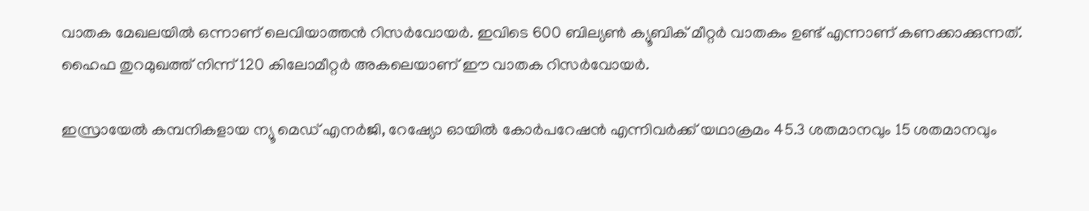വാതക മേഖലയില്‍ ഒന്നാണ് ലെവിയാത്തന്‍ റിസര്‍വോയര്‍. ഇവിടെ 600 ബില്യണ്‍ ക്യൂബിക് മീറ്റര്‍ വാതകം ഉണ്ട് എന്നാണ് കണക്കാക്കുന്നത്. ഹൈഫ തുറമുഖത്ത് നിന്ന് 120 കിലോമീറ്റര്‍ അകലെയാണ് ഈ വാതക റിസര്‍വോയര്‍.

ഇസ്രായേല്‍ കമ്പനികളായ ന്യൂ മെഡ് എനര്‍ജി, റേഷ്യോ ഓയില്‍ കോര്‍പറേഷന്‍ എന്നിവര്‍ക്ക് യഥാക്രമം 45.3 ശതമാനവും 15 ശതമാനവും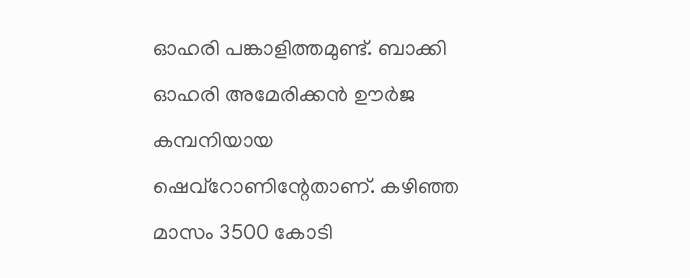ഓഹരി പങ്കാളിത്തമുണ്ട്. ബാക്കി ഓഹരി അമേരിക്കന്‍ ഊര്‍ജ കമ്പനിയായ ഷെവ്‌റോണിന്റേതാണ്. കഴിഞ്ഞ മാസം 3500 കോടി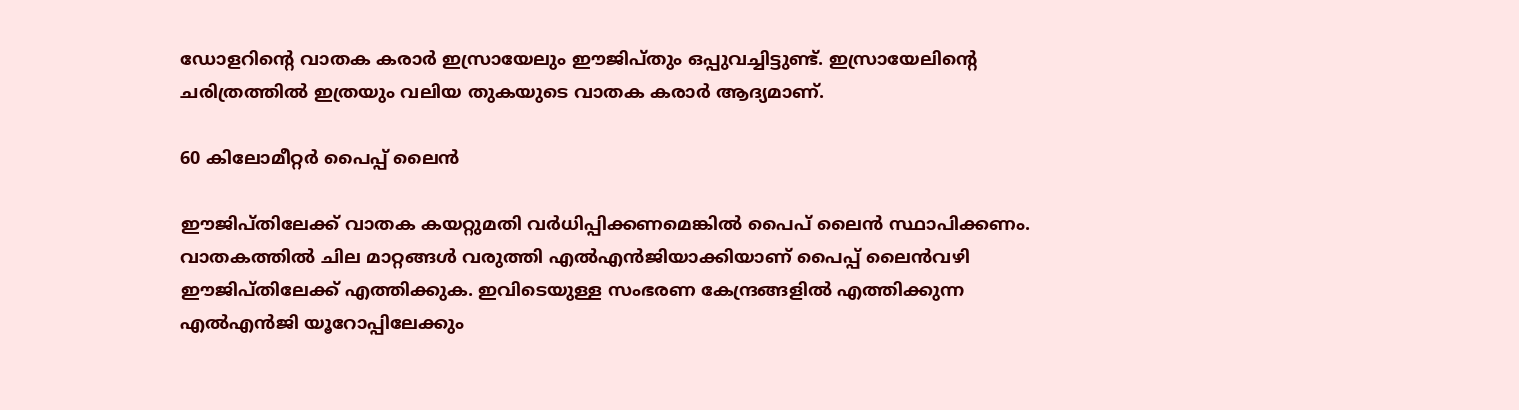ഡോളറിന്റെ വാതക കരാര്‍ ഇസ്രായേലും ഈജിപ്തും ഒപ്പുവച്ചിട്ടുണ്ട്. ഇസ്രായേലിന്റെ ചരിത്രത്തില്‍ ഇത്രയും വലിയ തുകയുടെ വാതക കരാര്‍ ആദ്യമാണ്.

60 കിലോമീറ്റര്‍ പൈപ്പ് ലൈന്‍

ഈജിപ്തിലേക്ക് വാതക കയറ്റുമതി വര്‍ധിപ്പിക്കണമെങ്കില്‍ പൈപ് ലൈന്‍ സ്ഥാപിക്കണം. വാതകത്തില്‍ ചില മാറ്റങ്ങള്‍ വരുത്തി എല്‍എന്‍ജിയാക്കിയാണ് പൈപ്പ് ലൈന്‍വഴി ഈജിപ്തിലേക്ക് എത്തിക്കുക. ഇവിടെയുള്ള സംഭരണ കേന്ദ്രങ്ങളില്‍ എത്തിക്കുന്ന എല്‍എന്‍ജി യൂറോപ്പിലേക്കും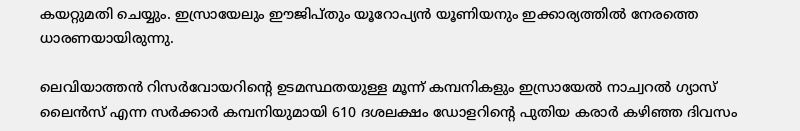കയറ്റുമതി ചെയ്യും. ഇസ്രായേലും ഈജിപ്തും യൂറോപ്യന്‍ യൂണിയനും ഇക്കാര്യത്തില്‍ നേരത്തെ ധാരണയായിരുന്നു.

ലെവിയാത്തന്‍ റിസര്‍വോയറിന്റെ ഉടമസ്ഥതയുള്ള മൂന്ന് കമ്പനികളും ഇസ്രായേല്‍ നാച്വറല്‍ ഗ്യാസ് ലൈന്‍സ് എന്ന സര്‍ക്കാര്‍ കമ്പനിയുമായി 610 ദശലക്ഷം ഡോളറിന്റെ പുതിയ കരാര്‍ കഴിഞ്ഞ ദിവസം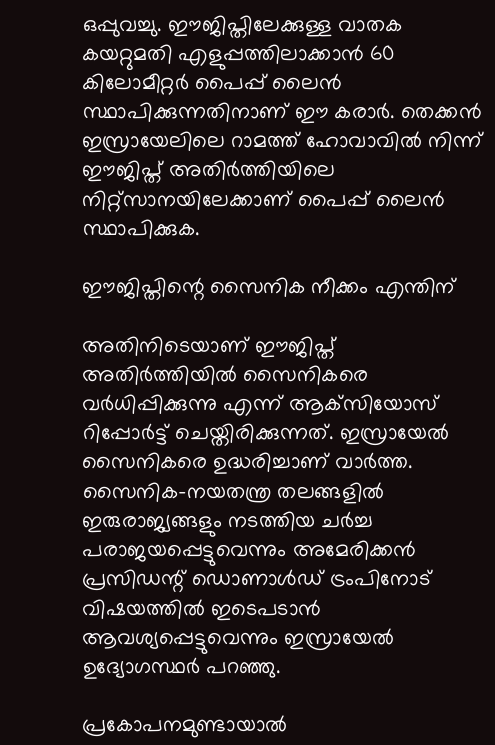ഒപ്പുവച്ചു. ഈജിപ്തിലേക്കുള്ള വാതക കയറ്റുമതി എളുപ്പത്തിലാക്കാന്‍ 60 കിലോമീറ്റര്‍ പൈപ്പ് ലൈന്‍ സ്ഥാപിക്കുന്നതിനാണ് ഈ കരാര്‍. തെക്കന്‍ ഇസ്രായേലിലെ റാമത്ത് ഹോവാവില്‍ നിന്ന് ഈജിപ്ത് അതിര്‍ത്തിയിലെ നിറ്റ്‌സാനയിലേക്കാണ് പൈപ്പ് ലൈന്‍ സ്ഥാപിക്കുക.

ഈജിപ്തിന്റെ സൈനിക നീക്കം എന്തിന്

അതിനിടെയാണ് ഈജിപ്ത് അതിര്‍ത്തിയില്‍ സൈനികരെ വര്‍ധിപ്പിക്കുന്നു എന്ന് ആക്‌സിയോസ് റിപ്പോര്‍ട്ട് ചെയ്തിരിക്കുന്നത്. ഇസ്രായേല്‍ സൈനികരെ ഉദ്ധരിച്ചാണ് വാര്‍ത്ത. സൈനിക-നയതന്ത്ര തലങ്ങളില്‍ ഇരുരാജ്യങ്ങളും നടത്തിയ ചര്‍ച്ച പരാജയപ്പെട്ടുവെന്നും അമേരിക്കന്‍ പ്രസിഡന്റ് ഡൊണാള്‍ഡ് ട്രംപിനോട് വിഷയത്തില്‍ ഇടെപടാന്‍ ആവശ്യപ്പെട്ടുവെന്നും ഇസ്രായേല്‍ ഉദ്യോഗസ്ഥര്‍ പറഞ്ഞു.

പ്രകോപനമുണ്ടായാല്‍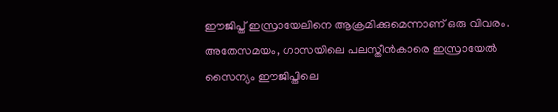ഈജിപ്ത് ഇസ്രായേലിനെ ആക്രമിക്കുമെന്നാണ് ഒരു വിവരം. അതേസമയം, ഗാസയിലെ പലസ്തീന്‍കാരെ ഇസ്രായേല്‍ സൈന്യം ഈജിപ്തിലെ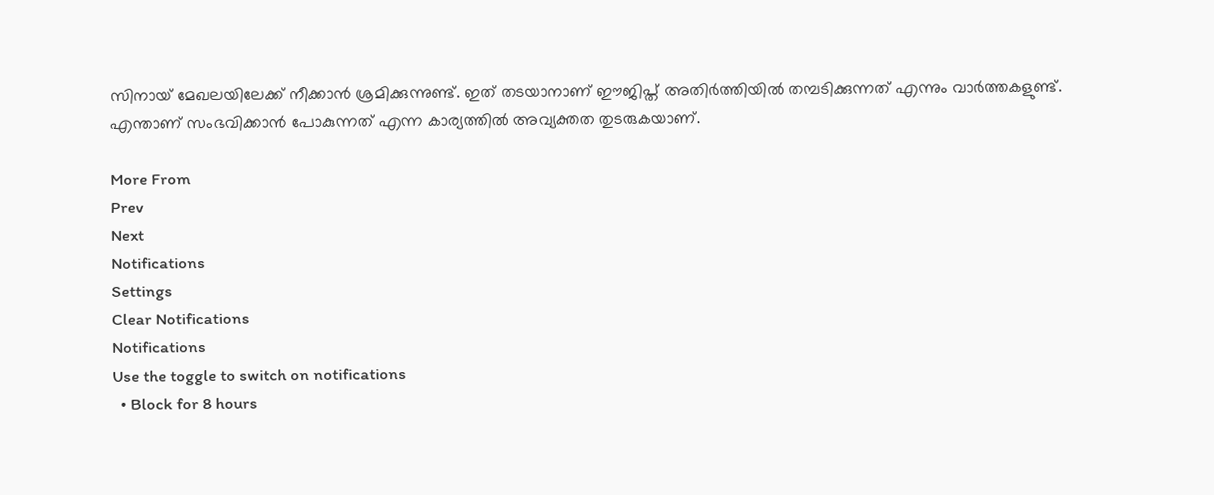സിനായ് മേഖലയിലേക്ക് നീക്കാന്‍ ശ്രമിക്കുന്നുണ്ട്. ഇത് തടയാനാണ് ഈജിപ്ത് അതിര്‍ത്തിയില്‍ തമ്പടിക്കുന്നത് എന്നും വാര്‍ത്തകളുണ്ട്. എന്താണ് സംഭവിക്കാന്‍ പോകുന്നത് എന്ന കാര്യത്തില്‍ അവ്യക്തത തുടരുകയാണ്.

More From
Prev
Next
Notifications
Settings
Clear Notifications
Notifications
Use the toggle to switch on notifications
  • Block for 8 hours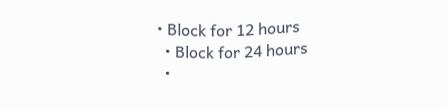• Block for 12 hours
  • Block for 24 hours
  •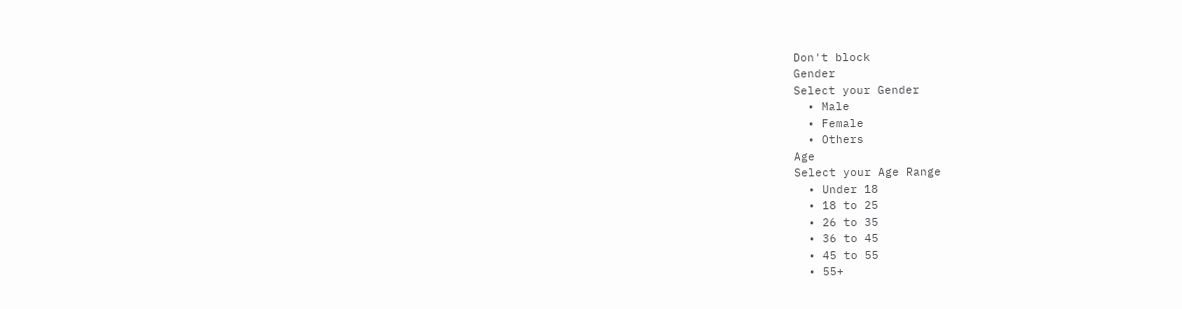Don't block
Gender
Select your Gender
  • Male
  • Female
  • Others
Age
Select your Age Range
  • Under 18
  • 18 to 25
  • 26 to 35
  • 36 to 45
  • 45 to 55
  • 55+